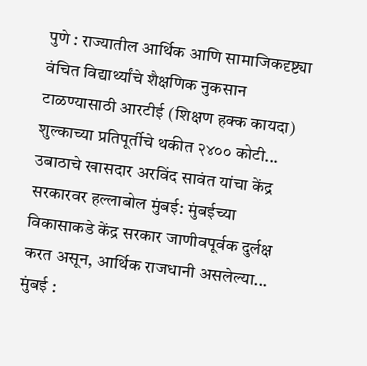पुणे : राज्यातील आर्थिक आणि सामाजिकदृष्ट्या वंचित विद्यार्थ्यांचे शैक्षणिक नुकसान टाळण्यासाठी आरटीई (शिक्षण हक्क कायदा) शुल्काच्या प्रतिपूर्तीचे थकीत २४०० कोटी...
उबाठाचे खासदार अरविंद सावंत यांचा केंद्र सरकारवर हल्लाबोल मुंबई: मुंबईच्या विकासाकडे केंद्र सरकार जाणीवपूर्वक दुर्लक्ष करत असून, आर्थिक राजधानी असलेल्या...
मुंबई :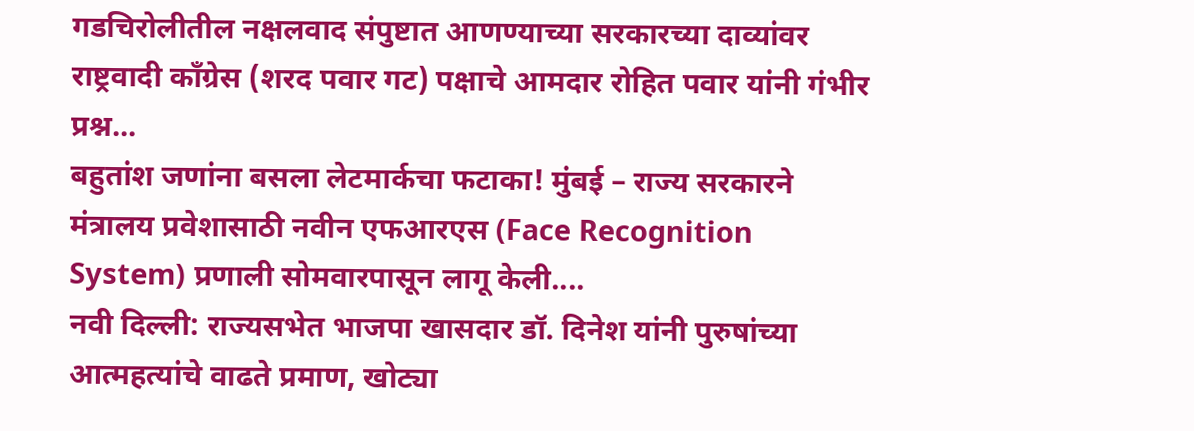गडचिरोलीतील नक्षलवाद संपुष्टात आणण्याच्या सरकारच्या दाव्यांवर राष्ट्रवादी काँग्रेस (शरद पवार गट) पक्षाचे आमदार रोहित पवार यांनी गंभीर प्रश्न...
बहुतांश जणांना बसला लेटमार्कचा फटाका! मुंबई – राज्य सरकारने मंत्रालय प्रवेशासाठी नवीन एफआरएस (Face Recognition System) प्रणाली सोमवारपासून लागू केली....
नवी दिल्ली: राज्यसभेत भाजपा खासदार डॉ. दिनेश यांनी पुरुषांच्या आत्महत्यांचे वाढते प्रमाण, खोट्या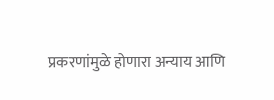प्रकरणांमुळे होणारा अन्याय आणि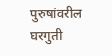पुरुषांवरील घरगुती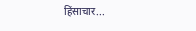हिंसाचार...